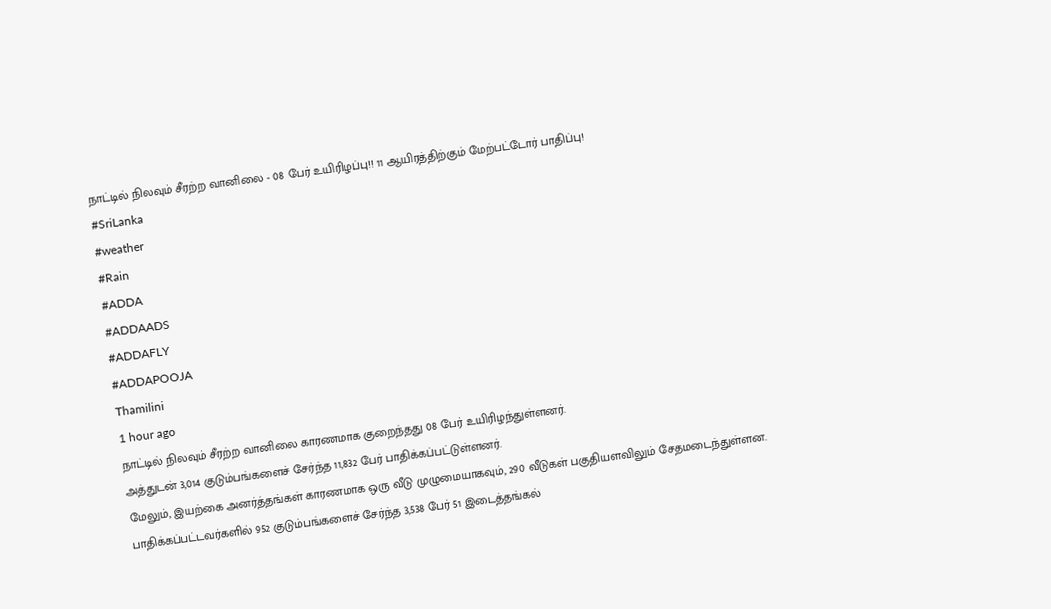நாட்டில் நிலவும் சீரற்ற வானிலை - 08 பேர் உயிரிழப்பு!! 11 ஆயிரத்திற்கும் மேற்பட்டோர் பாதிப்பு!
#SriLanka
#weather
#Rain
#ADDA
#ADDAADS
#ADDAFLY
#ADDAPOOJA
Thamilini
1 hour ago
நாட்டில் நிலவும் சீரற்ற வானிலை காரணமாக குறைந்தது 08 பேர் உயிரிழந்துள்ளனர்.
அத்துடன் 3,014 குடும்பங்களைச் சேர்ந்த 11,832 பேர் பாதிக்கப்பட்டுள்ளனர்.
மேலும், இயற்கை அனர்த்தங்கள் காரணமாக ஒரு வீடு முழுமையாகவும், 290 வீடுகள் பகுதியளவிலும் சேதமடைந்துள்ளன.
பாதிக்கப்பட்டவர்களில் 952 குடும்பங்களைச் சேர்ந்த 3,538 பேர் 51 இடைத்தங்கல்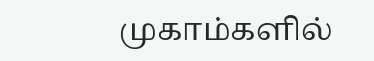முகாம்களில்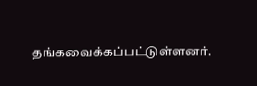தங்கவைக்கப்பட்டுள்ளனர்.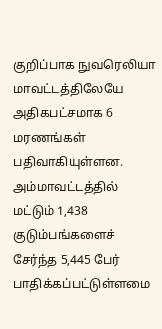குறிப்பாக நுவரெலியா மாவட்டத்திலேயே அதிகபட்சமாக 6 மரணங்கள் பதிவாகியுள்ளன.
அம்மாவட்டத்தில் மட்டும் 1,438 குடும்பங்களைச் சேர்ந்த 5,445 பேர் பாதிக்கப்பட்டுள்ளமை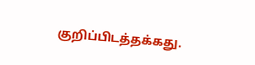குறிப்பிடத்தக்கது.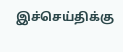இச்செய்திக்கு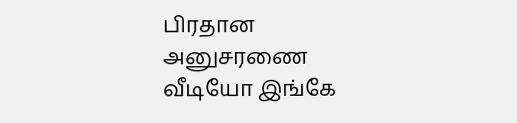பிரதான அனுசரணை
வீடியோ இங்கே